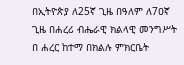በኢትዮጵያ ለ25ኛ ጊዜ በዓለም ለ7ዐኛ ጊዜ በሐረሪ ብሔራዊ ክልላዊ መንግሥት በ ሐረር ከተማ በክልሉ ምክርቤት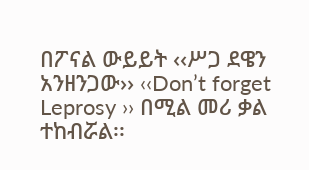በፖናል ውይይት ‹‹ሥጋ ደዌን አንዘንጋው›› ‹‹Don’t forget Leprosy ›› በሚል መሪ ቃል ተከብሯል፡፡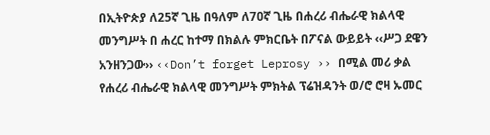በኢትዮጵያ ለ25ኛ ጊዜ በዓለም ለ7ዐኛ ጊዜ በሐረሪ ብሔራዊ ክልላዊ መንግሥት በ ሐረር ከተማ በክልሉ ምክርቤት በፖናል ውይይት ‹‹ሥጋ ደዌን አንዘንጋው›› ‹‹Don’t forget Leprosy ›› በሚል መሪ ቃል የሐረሪ ብሔራዊ ክልላዊ መንግሥት ምክትል ፕሬዝዳንት ወ/ሮ ሮዛ ኡመር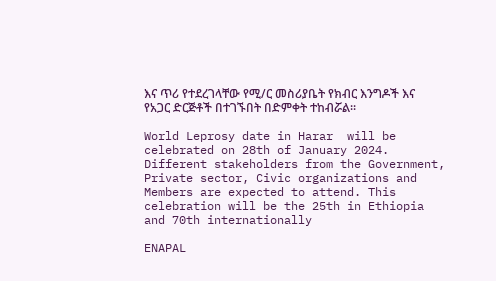እና ጥሪ የተደረገላቸው የሚ/ር መስሪያቤት የክብር እንግዶች እና የአጋር ድርጅቶች በተገኙበት በድምቀት ተከብሯል፡፡

World Leprosy date in Harar  will be celebrated on 28th of January 2024. Different stakeholders from the Government, Private sector, Civic organizations and Members are expected to attend. This celebration will be the 25th in Ethiopia and 70th internationally

ENAPAL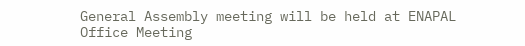General Assembly meeting will be held at ENAPAL Office Meeting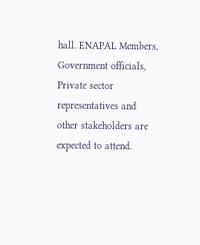hall. ENAPAL Members, Government officials, Private sector representatives and other stakeholders are expected to attend.